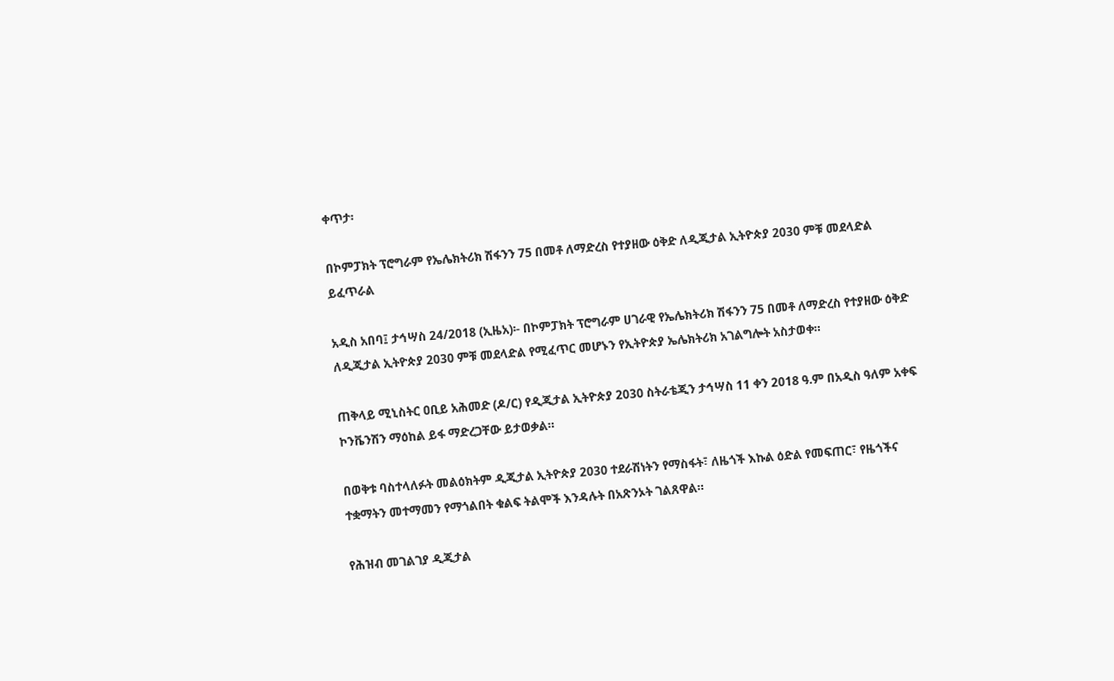ቀጥታ፡

በኮምፓክት ፕሮግራም የኤሌክትሪክ ሽፋንን 75 በመቶ ለማድረስ የተያዘው ዕቅድ ለዲጂታል ኢትዮጵያ 2030 ምቹ መደላድል ይፈጥራል

አዲስ አበባ፤ ታኅሣስ 24/2018 (ኢዜአ)፡- በኮምፓክት ፕሮግራም ሀገራዊ የኤሌክትሪክ ሽፋንን 75 በመቶ ለማድረስ የተያዘው ዕቅድ ለዲጂታል ኢትዮጵያ 2030 ምቹ መደላድል የሚፈጥር መሆኑን የኢትዮጵያ ኤሌክትሪክ አገልግሎት አስታወቀ።

ጠቅላይ ሚኒስትር ዐቢይ አሕመድ (ዶ/ር) የዲጂታል ኢትዮጵያ 2030 ስትራቴጂን ታኅሣስ 11 ቀን 2018 ዓ.ም በአዲስ ዓለም አቀፍ ኮንቬንሽን ማዕከል ይፋ ማድረጋቸው ይታወቃል።

በወቅቱ ባስተላለፉት መልዕክትም ዲጂታል ኢትዮጵያ 2030 ተደራሽነትን የማስፋት፣ ለዜጎች እኩል ዕድል የመፍጠር፣ የዜጎችና ተቋማትን መተማመን የማጎልበት ቁልፍ ትልሞች እንዳሉት በአጽንኦት ገልጸዋል።

የሕዝብ መገልገያ ዲጂታል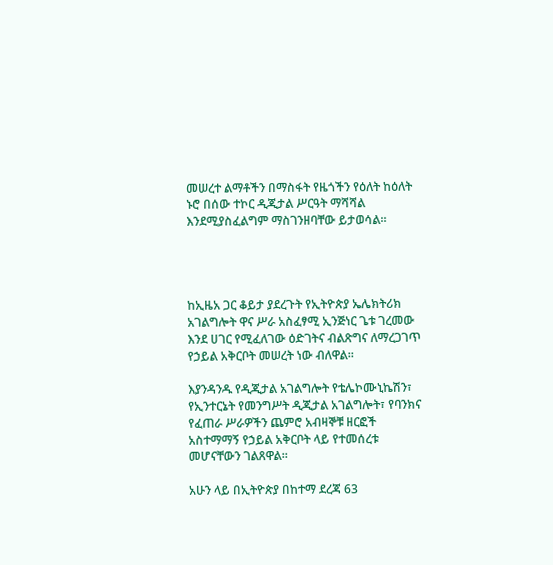መሠረተ ልማቶችን በማስፋት የዜጎችን የዕለት ከዕለት ኑሮ በሰው ተኮር ዲጂታል ሥርዓት ማሻሻል እንደሚያስፈልግም ማስገንዘባቸው ይታወሳል።




ከኢዜአ ጋር ቆይታ ያደረጉት የኢትዮጵያ ኤሌክትሪክ አገልግሎት ዋና ሥራ አስፈፃሚ ኢንጅነር ጌቱ ገረመው እንደ ሀገር የሚፈለገው ዕድገትና ብልጽግና ለማረጋገጥ የኃይል አቅርቦት መሠረት ነው ብለዋል።

እያንዳንዱ የዲጂታል አገልግሎት የቴሌኮሙኒኬሽን፣ የኢንተርኔት የመንግሥት ዲጂታል አገልግሎት፣ የባንክና የፈጠራ ሥራዎችን ጨምሮ አብዛኞቹ ዘርፎች አስተማማኝ የኃይል አቅርቦት ላይ የተመሰረቱ መሆናቸውን ገልጸዋል።

አሁን ላይ በኢትዮጵያ በከተማ ደረጃ 63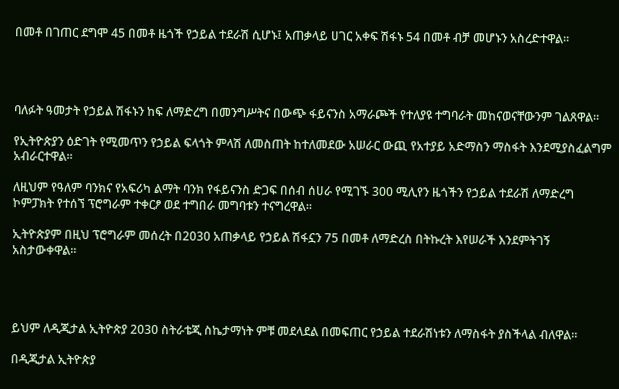በመቶ በገጠር ደግሞ 45 በመቶ ዜጎች የኃይል ተደራሽ ሲሆኑ፤ አጠቃላይ ሀገር አቀፍ ሽፋኑ 54 በመቶ ብቻ መሆኑን አስረድተዋል።




ባለፉት ዓመታት የኃይል ሽፋኑን ከፍ ለማድረግ በመንግሥትና በውጭ ፋይናንስ አማራጮች የተለያዩ ተግባራት መከናወናቸውንም ገልጸዋል።

የኢትዮጵያን ዕድገት የሚመጥን የኃይል ፍላጎት ምላሽ ለመስጠት ከተለመደው አሠራር ውጪ የአተያይ አድማስን ማስፋት እንደሚያስፈልግም አብራርተዋል።

ለዚህም የዓለም ባንክና የአፍሪካ ልማት ባንክ የፋይናንስ ድጋፍ በሰብ ሰሀራ የሚገኙ 300 ሚሊየን ዜጎችን የኃይል ተደራሽ ለማድረግ ኮምፓክት የተሰኘ ፕሮግራም ተቀርፆ ወደ ተግበራ መግባቱን ተናግረዋል።

ኢትዮጵያም በዚህ ፕሮግራም መሰረት በ2030 አጠቃላይ የኃይል ሽፋኗን 75 በመቶ ለማድረስ በትኩረት እየሠራች እንደምትገኝ አስታውቀዋል።




ይህም ለዲጂታል ኢትዮጵያ 2030 ስትራቴጂ ስኬታማነት ምቹ መደላደል በመፍጠር የኃይል ተደራሽነቱን ለማስፋት ያስችላል ብለዋል።

በዲጂታል ኢትዮጵያ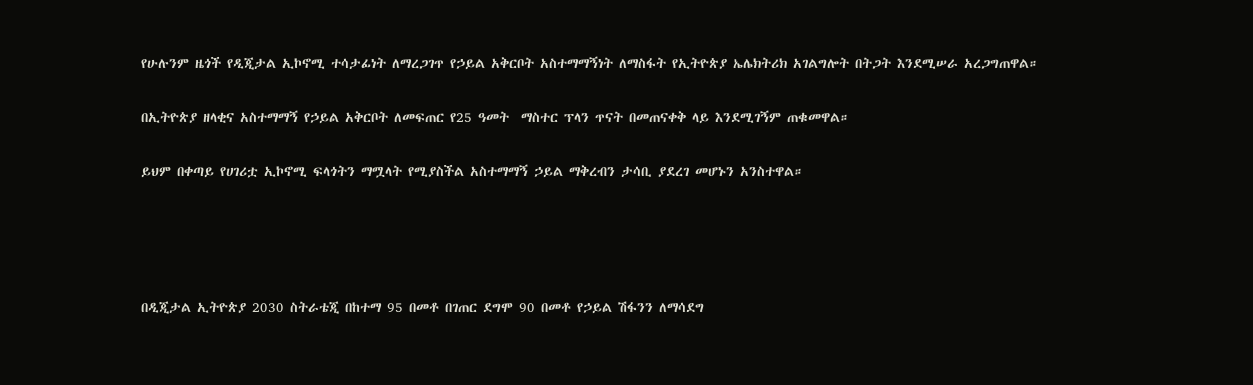የሁሉንም ዜጎች የዲጂታል ኢኮኖሚ ተሳታፊነት ለማረጋገጥ የኃይል አቅርቦት አስተማማኝነት ለማስፋት የኢትዮጵያ ኤሌክትሪክ አገልግሎት በትጋት እንደሚሠራ አረጋግጠዋል።

በኢትዮጵያ ዘላቂና አስተማማኝ የኃይል አቅርቦት ለመፍጠር የ25 ዓመት  ማስተር ፕላን ጥናት በመጠናቀቅ ላይ እንደሚገኝም ጠቁመዋል።

ይህም በቀጣይ የሀገሪቷ ኢኮኖሚ ፍላጎትን ማሟላት የሚያስችል አስተማማኝ ኃይል ማቅረብን ታሳቢ ያደረገ መሆኑን አንስተዋል።




በዲጂታል ኢትዮጵያ 2030 ስትራቴጂ በከተማ 95 በመቶ በገጠር ደግሞ 90 በመቶ የኃይል ሽፋንን ለማሳደግ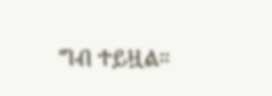ግብ ተይዟል።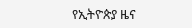የኢትዮጵያ ዜና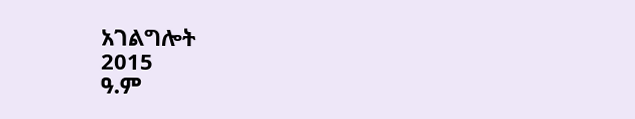አገልግሎት
2015
ዓ.ም